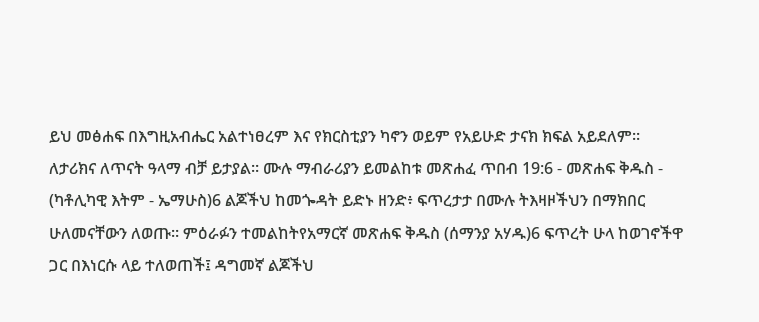ይህ መፅሐፍ በእግዚአብሔር አልተነፀረም እና የክርስቲያን ካኖን ወይም የአይሁድ ታናክ ክፍል አይደለም። ለታሪክና ለጥናት ዓላማ ብቻ ይታያል። ሙሉ ማብራሪያን ይመልከቱ መጽሐፈ ጥበብ 19:6 - መጽሐፍ ቅዱስ - (ካቶሊካዊ እትም - ኤማሁስ)6 ልጆችህ ከመጐዳት ይድኑ ዘንድ፥ ፍጥረታታ በሙሉ ትእዛዞችህን በማክበር ሁለመናቸውን ለወጡ። ምዕራፉን ተመልከትየአማርኛ መጽሐፍ ቅዱስ (ሰማንያ አሃዱ)6 ፍጥረት ሁላ ከወገኖችዋ ጋር በእነርሱ ላይ ተለወጠች፤ ዳግመኛ ልጆችህ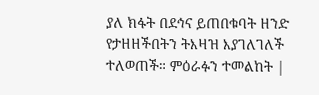ያለ ክፋት በደኅና ይጠበቁባት ዘንድ የታዘዘችበትን ትእዛዝ እያገለገለች ተለወጠች። ምዕራፉን ተመልከት |